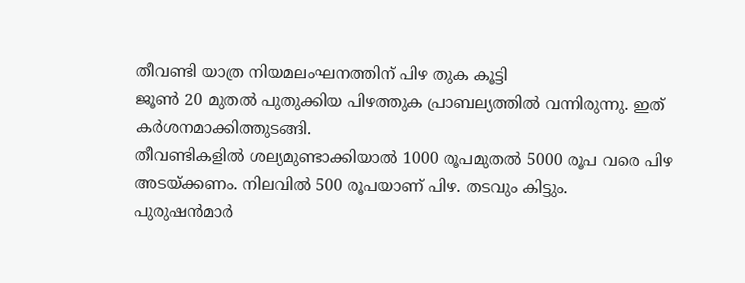തീവണ്ടി യാത്ര നിയമലംഘനത്തിന് പിഴ തുക കൂട്ടി
ജൂൺ 20 മുതൽ പുതുക്കിയ പിഴത്തുക പ്രാബല്യത്തിൽ വന്നിരുന്നു. ഇത് കർശനമാക്കിത്തുടങ്ങി.
തീവണ്ടികളിൽ ശല്യമുണ്ടാക്കിയാൽ 1000 രൂപമുതൽ 5000 രൂപ വരെ പിഴ അടയ്ക്കണം. നിലവിൽ 500 രൂപയാണ് പിഴ. തടവും കിട്ടും.
പുരുഷൻമാർ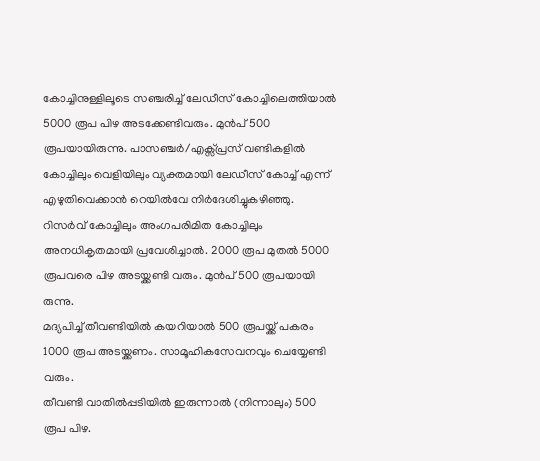കോച്ചിനുള്ളിലൂടെ സഞ്ചരിച്ച് ലേഡീസ് കോച്ചിലെത്തിയാൽ 5000 രൂപ പിഴ അടക്കേണ്ടിവരും. മുൻപ് 500 രൂപയായിരുന്നു. പാസഞ്ചർ/എക്സ്പ്രസ് വണ്ടികളിൽ കോച്ചിലും വെളിയിലും വ്യക്തമായി ലേഡീസ് കോച്ച് എന്ന് എഴുതിവെക്കാൻ റെയിൽവേ നിർദേശിച്ചുകഴിഞ്ഞു.
റിസർവ് കോച്ചിലും അംഗപരിമിത കോച്ചിലും അനധികൃതമായി പ്രവേശിച്ചാൽ. 2000 രൂപ മുതൽ 5000 രൂപവരെ പിഴ അടയ്ക്കണ്ടി വരും. മുൻപ് 500 രൂപയായി രുന്നു.
മദ്യപിച്ച് തീവണ്ടിയിൽ കയറിയാൽ 500 രൂപയ്ക്ക് പകരം 1000 രൂപ അടയ്ക്കണം. സാമൂഹികസേവനവും ചെയ്യേണ്ടി വരും.
തീവണ്ടി വാതിൽപ്പടിയിൽ ഇരുന്നാൽ (നിന്നാലും) 500 രൂപ പിഴ.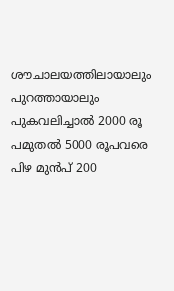ശൗചാലയത്തിലായാലും പുറത്തായാലും പുകവലിച്ചാൽ 2000 രൂ പമുതൽ 5000 രൂപവരെ പിഴ മുൻപ് 200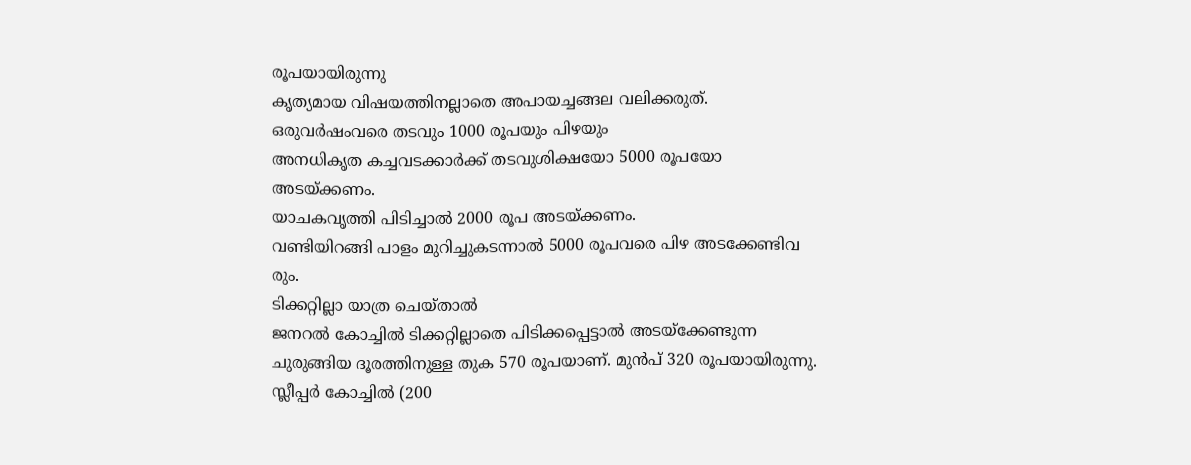രൂപയായിരുന്നു
കൃത്യമായ വിഷയത്തിനല്ലാതെ അപായച്ചങ്ങല വലിക്കരുത്. ഒരുവർഷംവരെ തടവും 1000 രൂപയും പിഴയും
അനധികൃത കച്ചവടക്കാർക്ക് തടവുശിക്ഷയോ 5000 രൂപയോ അടയ്ക്കണം.
യാചകവൃത്തി പിടിച്ചാൽ 2000 രൂപ അടയ്ക്കണം.
വണ്ടിയിറങ്ങി പാളം മുറിച്ചുകടന്നാൽ 5000 രൂപവരെ പിഴ അടക്കേണ്ടിവ രും.
ടിക്കറ്റില്ലാ യാത്ര ചെയ്താൽ
ജനറൽ കോച്ചിൽ ടിക്കറ്റില്ലാതെ പിടിക്കപ്പെട്ടാൽ അടയ്ക്കേണ്ടുന്ന ചുരുങ്ങിയ ദൂരത്തിനുള്ള തുക 570 രൂപയാണ്. മുൻപ് 320 രൂപയായിരുന്നു. സ്ലീപ്പർ കോച്ചിൽ (200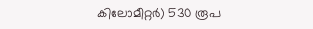കിലോമീറ്റർ) 530 രൂപ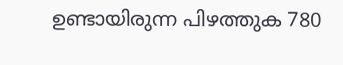ഉണ്ടായിരുന്ന പിഴത്തുക 780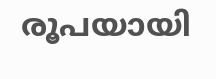രൂപയായി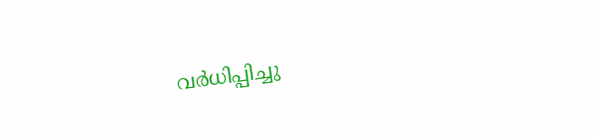വർധിപ്പിച്ചു